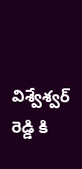విశ్వేశ్వర్ రెడ్డి కి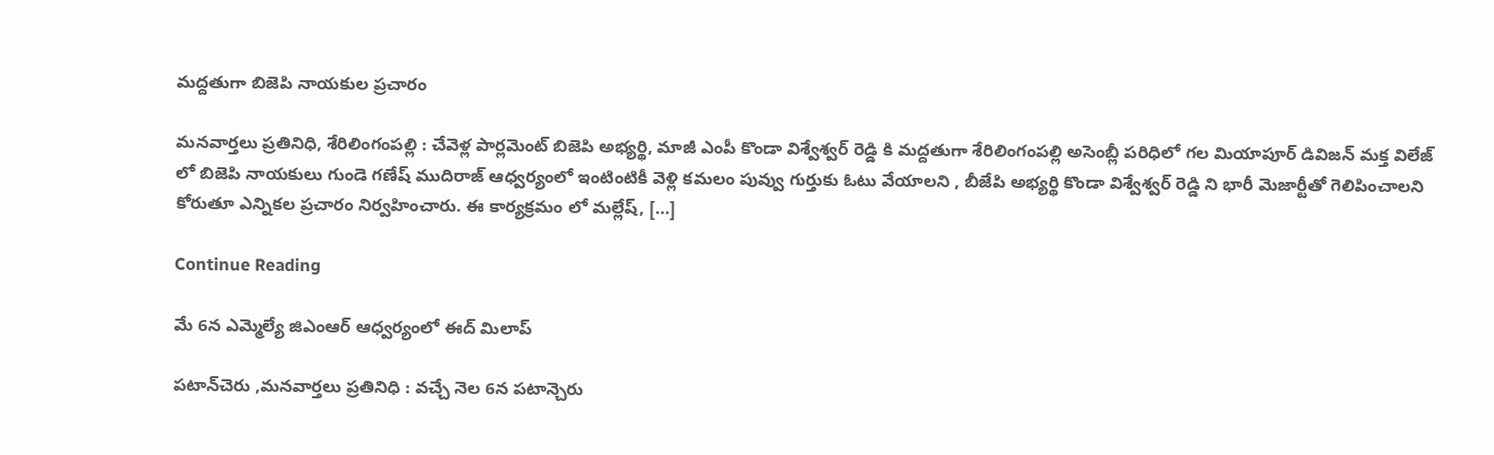మద్దతుగా బిజెపి నాయకుల ప్రచారం

మనవార్తలు ప్రతినిధి, శేరిలింగంపల్లి : చేవెళ్ల పార్లమెంట్ బిజెపి అభ్యర్థి, మాజీ ఎంపీ కొండా విశ్వేశ్వర్ రెడ్డి కి మద్దతుగా శేరిలింగంపల్లి అసెంబ్లీ పరిధిలో గల మియాపూర్ డివిజన్ మక్త విలేజ్ లో బిజెపి నాయకులు గుండె గణేష్ ముదిరాజ్ ఆధ్వర్యంలో ఇంటింటికీ వెళ్లి కమలం పువ్వు గుర్తుకు ఓటు వేయాలని , బీజేపి అభ్యర్థి కొండా విశ్వేశ్వర్ రెడ్డి ని భారీ మెజార్టీతో గెలిపించాలని కోరుతూ ఎన్నికల ప్రచారం నిర్వహించారు. ఈ కార్యక్రమం లో మల్లేష్, […]

Continue Reading

మే 6న ఎమ్మెల్యే జిఎంఆర్ ఆధ్వర్యంలో ఈద్ మిలాప్

పటాన్‌చెరు ,మనవార్తలు ప్రతినిధి : వచ్చే నెల 6న పటాన్చెరు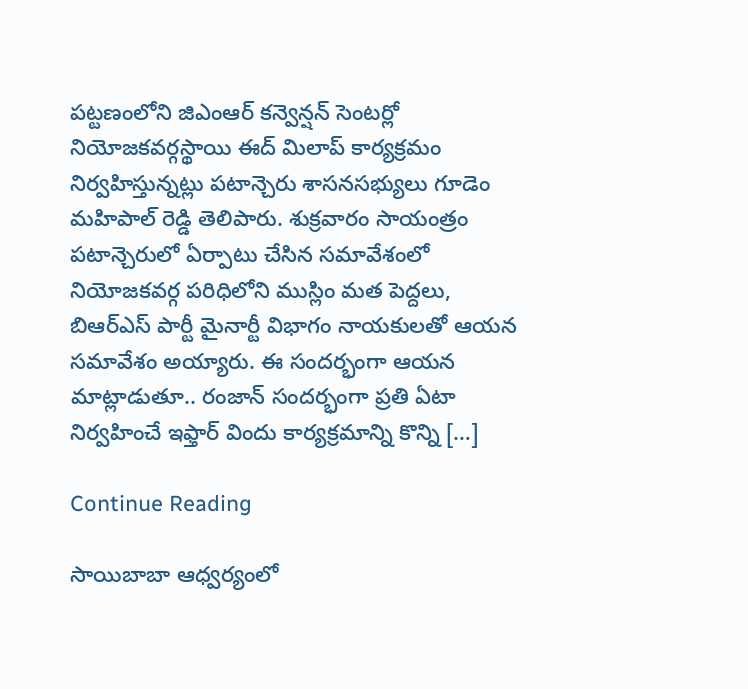పట్టణంలోని జిఎంఆర్ కన్వెన్షన్ సెంటర్లో నియోజకవర్గస్థాయి ఈద్ మిలాప్ కార్యక్రమం నిర్వహిస్తున్నట్లు పటాన్చెరు శాసనసభ్యులు గూడెం మహిపాల్ రెడ్డి తెలిపారు. శుక్రవారం సాయంత్రం పటాన్చెరులో ఏర్పాటు చేసిన సమావేశంలో నియోజకవర్గ పరిధిలోని ముస్లిం మత పెద్దలు, బిఆర్ఎస్ పార్టీ మైనార్టీ విభాగం నాయకులతో ఆయన సమావేశం అయ్యారు. ఈ సందర్భంగా ఆయన మాట్లాడుతూ.. రంజాన్ సందర్భంగా ప్రతి ఏటా నిర్వహించే ఇఫ్తార్ విందు కార్యక్రమాన్ని కొన్ని […]

Continue Reading

సాయిబాబా ఆధ్వర్యంలో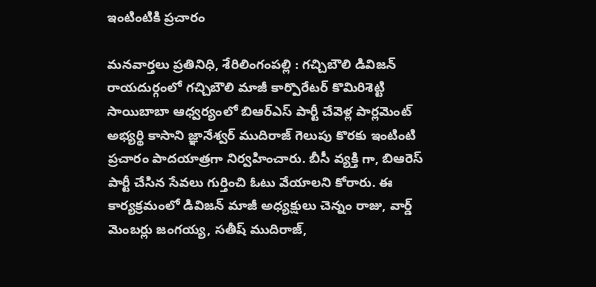ఇంటింటికి ప్రచారం

మనవార్తలు ప్రతినిధి, శేరిలింగంపల్లి : గచ్చిబౌలి డివిజన్ రాయదుర్గంలో గచ్చిబౌలి మాజీ కార్పొరేటర్ కొమిరిశెట్టి సాయిబాబా ఆధ్వర్యంలో బిఆర్ఎస్ పార్టీ చేవెళ్ల పార్లమెంట్ అభ్యర్థి కాసాని జ్ఞానేశ్వర్ ముదిరాజ్ గెలుపు కొరకు ఇంటింటి ప్రచారం పాదయాత్రగా నిర్వహించారు. బీసీ వ్యక్తి గా, బిఆరెస్ పార్టీ చేసిన సేవలు గుర్తించి ఓటు వేయాలని కోరారు. ఈ కార్యక్రమంలో డివిజన్ మాజీ అధ్యక్షులు చెన్నం రాజు, వార్డ్ మెంబర్లు జంగయ్య, సతీష్ ముదిరాజ్,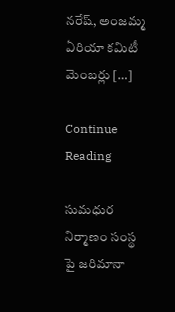నరేష్, అంజమ్మ ఏరియా కమిటీ మెంబర్లు […]

Continue Reading

సుమధుర నిర్మాణం సంస్థ పై జరిమానా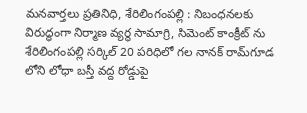మనవార్తలు ప్రతినిధి, శేరిలింగంపల్లి : నిబంధనలకు విరుద్ధంగా నిర్మాణ వ్యర్థ సామాగ్రి, సిమెంట్ కాంక్రీట్ ను శేరిలింగంపల్లి సర్కిల్ 20 పరిధిలో గల నానక్ రామ్‌గూడ లోని లోధా బస్తీ వద్ద రోడ్డుపై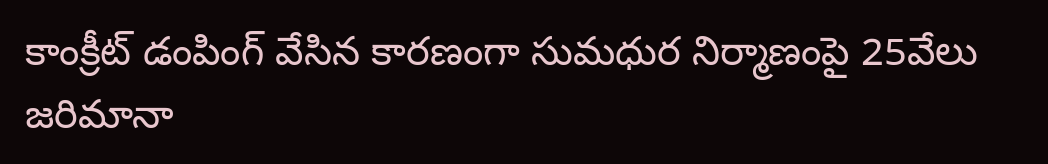కాంక్రీట్ డంపింగ్ వేసిన కారణంగా సుమధుర నిర్మాణంపై 25వేలు జరిమానా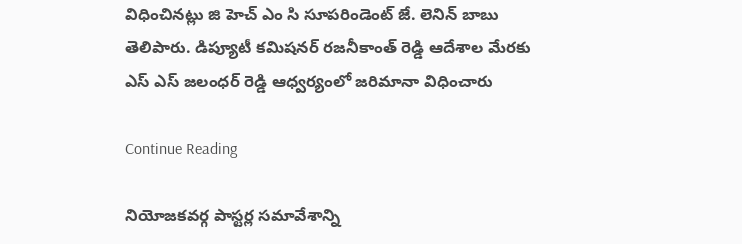విధించినట్లు జి హెచ్ ఎం సి సూపరిండెంట్ జే. లెనిన్ బాబు తెలిపారు. డిప్యూటీ కమిషనర్ రజనీకాంత్ రెడ్డి ఆదేశాల మేరకు ఎస్ ఎస్ జలంధర్ రెడ్డి ఆధ్వర్యంలో జరిమానా విధించారు

Continue Reading

నియోజకవర్గ పాస్టర్ల సమావేశాన్ని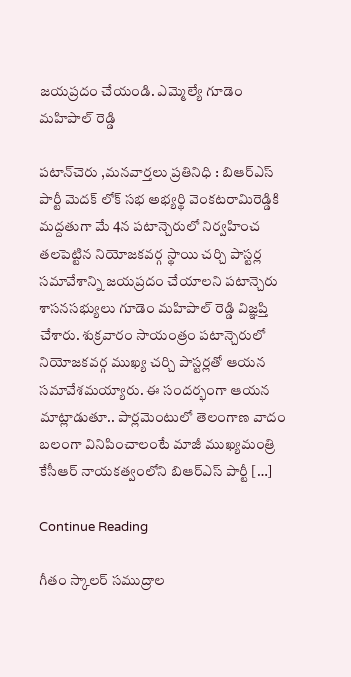జయప్రదం చేయండి. ఎమ్మెల్యే గూడెం మహిపాల్ రెడ్డి

పటాన్‌చెరు ,మనవార్తలు ప్రతినిధి : బిఆర్ఎస్ పార్టీ మెదక్ లోక్ సభ అభ్యర్థి వెంకటరామిరెడ్డికి మద్దతుగా మే 4న పటాన్చెరులో నిర్వహించ తలపెట్టిన నియోజకవర్గ స్థాయి చర్చి పాస్టర్ల సమావేశాన్ని జయప్రదం చేయాలని పటాన్చెరు శాసనసభ్యులు గూడెం మహిపాల్ రెడ్డి విజ్ఞప్తి చేశారు. శుక్రవారం సాయంత్రం పటాన్చెరులో నియోజకవర్గ ముఖ్య చర్చి పాస్టర్లతో ఆయన సమావేశమయ్యారు. ఈ సందర్భంగా ఆయన మాట్లాడుతూ.. పార్లమెంటులో తెలంగాణ వాదం బలంగా వినిపించాలంటే మాజీ ముఖ్యమంత్రి కేసీఆర్ నాయకత్వంలోని బిఆర్ఎస్ పార్టీ […]

Continue Reading

గీతం స్కాలర్ సముద్రాల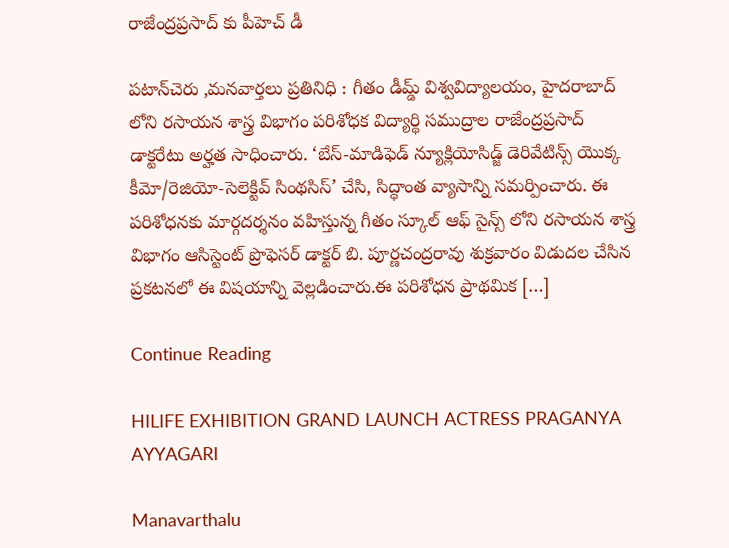రాజేంద్రప్రసాద్ కు పీహెచ్ డీ

పటాన్‌చెరు ,మనవార్తలు ప్రతినిధి : గీతం డీమ్డ్ విశ్వవిద్యాలయం, హైదరాబాద్ లోని రసాయన శాస్త్ర విభాగం పరిశోధక విద్యార్థి సముద్రాల రాజేంద్రప్రసాద్ డాక్టరేటు అర్హత సాధించారు. ‘బేస్-మాడిఫెడ్ న్యూక్లియోసిడ్జ్ డెరివేటిన్స్ యొక్క కీమో/రెజియో-సెలెక్టివ్ సింథసిస్’ చేసి, సిద్ధాంత వ్యాసాన్ని సమర్పించారు. ఈ పరిశోధనకు మార్గదర్శనం వహిస్తున్న గీతం స్కూల్ ఆఫ్ సైన్స్ లోని రసాయన శాస్త్ర విభాగం ఆసిస్టెంట్ ప్రొఫెసర్ డాక్టర్ బి. పూర్ణచంద్రరావు శుక్రవారం విడుదల చేసిన ప్రకటనలో ఈ విషయాన్ని వెల్లడించారు.ఈ పరిశోధన ప్రాథమిక […]

Continue Reading

HILIFE EXHIBITION GRAND LAUNCH ACTRESS PRAGANYA AYYAGARI

Manavarthalu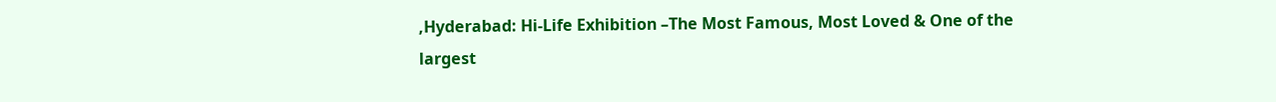,Hyderabad: Hi-Life Exhibition –The Most Famous, Most Loved & One of the largest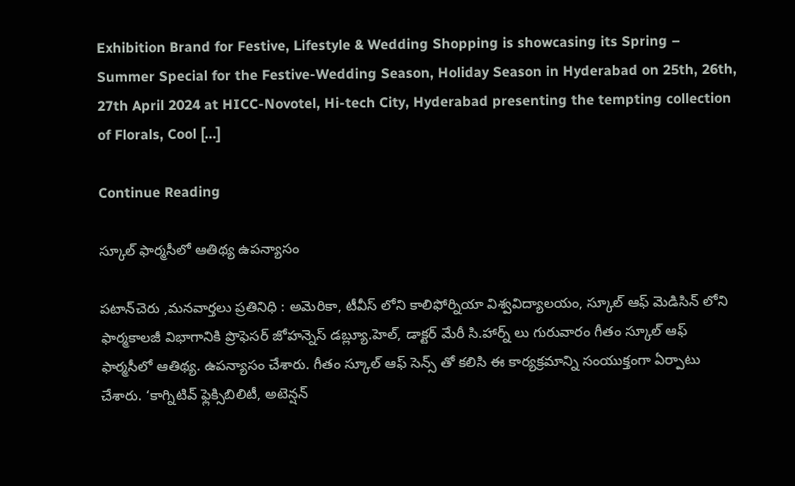Exhibition Brand for Festive, Lifestyle & Wedding Shopping is showcasing its Spring – Summer Special for the Festive-Wedding Season, Holiday Season in Hyderabad on 25th, 26th, 27th April 2024 at HICC-Novotel, Hi-tech City, Hyderabad presenting the tempting collection of Florals, Cool […]

Continue Reading

స్కూల్ ఫార్మసీలో ఆతిథ్య ఉపన్యాసం

పటాన్‌చెరు ,మనవార్తలు ప్రతినిధి : అమెరికా, టీవీస్ లోని కాలిఫోర్నియా విశ్వవిద్యాలయం, స్కూల్ ఆఫ్ మెడిసిన్ లోని ఫార్మకాలజీ విభాగానికి ప్రొఫెసర్ జోహన్నెస్ డబ్ల్యూ.హెల్, డాక్టర్ మేరీ సి.హార్న్ లు గురువారం గీతం స్కూల్ ఆఫ్ ఫార్మసీలో ఆతిథ్య. ఉపన్యాసం చేశారు. గీతం స్కూల్ ఆఫ్ సెన్స్ తో కలిసి ఈ కార్యక్రమాన్ని సంయుక్తంగా ఏర్పాటు చేశారు. ‘కాగ్నిటివ్ ఫ్లెక్సిబిలిటీ, అటెన్షన్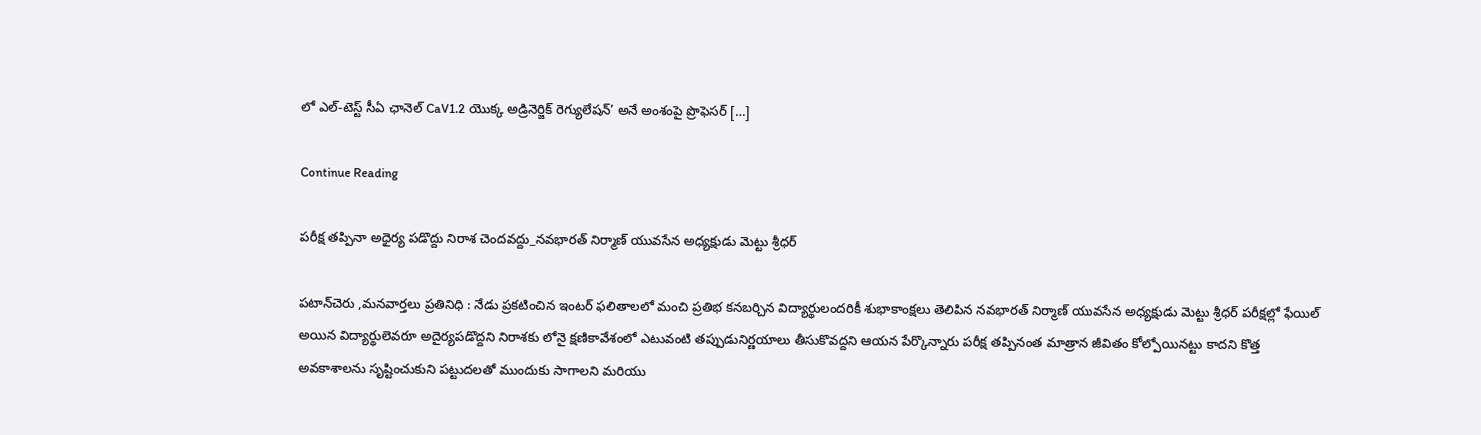లో ఎల్-టెస్ట్ సీఏ ఛానెల్ CaV1.2 యొక్క అడ్రినెర్జిక్ రెగ్యులేషన్’ అనే అంశంపై ప్రొఫెసర్ […]

Continue Reading

పరీక్ష తప్పినా అధైర్య పడొద్దు నిరాశ చెందవద్దు_నవభారత్ నిర్మాణ్ యువసేన అధ్యక్షుడు మెట్టు శ్రీధర్

పటాన్‌చెరు ,మనవార్తలు ప్రతినిధి : నేడు ప్రకటించిన ఇంటర్ ఫలితాలలో మంచి ప్రతిభ కనబర్చిన విద్యార్థులందరికీ శుభాకాంక్షలు తెలిపిన నవభారత్ నిర్మాణ్ యువసేన అధ్యక్షుడు మెట్టు శ్రీధర్ పరీక్షల్లో ఫేయిల్ అయిన విద్యార్థులెవరూ అదైర్యపడొద్దని నిరాశకు లోనై క్షణికావేశంలో ఎటువంటి తప్పుడునిర్ణయాలు తీసుకొవద్దని ఆయన పేర్కొన్నారు పరీక్ష తప్పినంత మాత్రాన జీవితం కోల్పోయినట్టు కాదని కొత్త అవకాశాలను సృష్టించుకుని పట్టుదలతో ముందుకు సాగాలని మరియు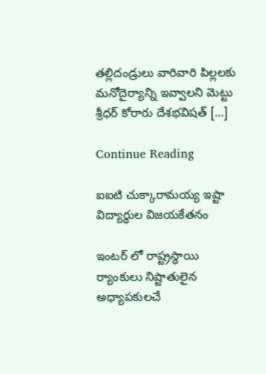తల్లిదండ్రులు వారివారి పిల్లలకు మనోదైర్యాన్ని ఇవ్వాలని మెట్టు శ్రీధర్ కోరారు దేశభవిషత్ […]

Continue Reading

ఐఐటి చుక్కారామయ్య ఇష్టా విద్యార్థుల విజయకేతనం

ఇంటర్ లో రాష్ట్రస్థాయి ర్యాంకులు నిష్టాతులైన అధ్యాపకులచే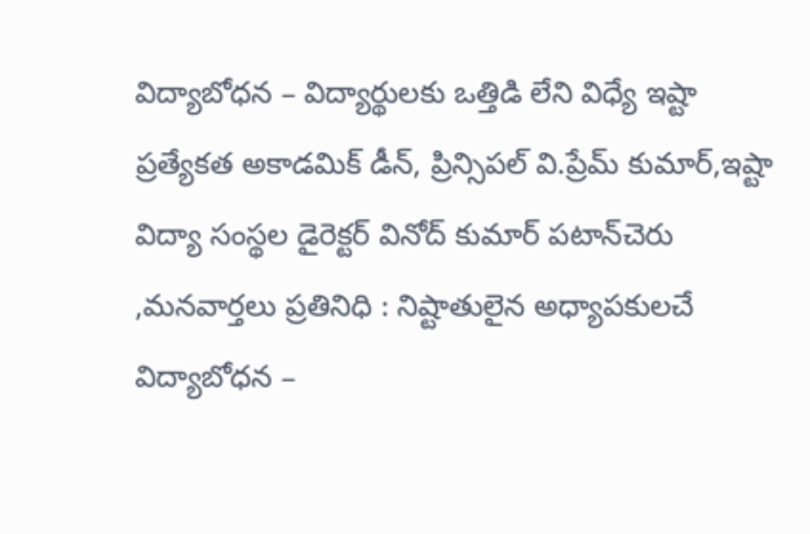విద్యాబోధన – విద్యార్థులకు ఒత్తిడి లేని విధ్యే ఇష్టా ప్రత్యేకత అకాడమిక్ డీన్, ప్రిన్సిపల్ వి.ప్రేమ్ కుమార్,ఇష్టా విద్యా సంస్థల డైరెక్టర్ వినోద్ కుమార్ పటాన్‌చెరు ,మనవార్తలు ప్రతినిధి : నిష్టాతులైన అధ్యాపకులచే విద్యాబోధన –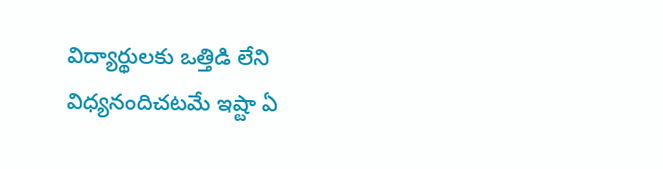విద్యార్థులకు ఒత్తిడి లేని విధ్యనందిచటమే ఇష్టా ఏ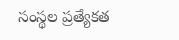సంస్థల ప్రత్యేకత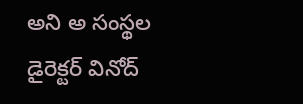అని అ సంస్థల డైరెక్టర్ వినోద్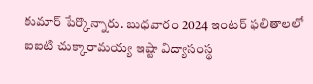కుమార్ పేర్కొన్నారు. బుధవారం 2024 ఇంటర్ ఫలితాలలో ఐఐటి చుక్కారామయ్య ఇష్టా విద్యాసంస్థ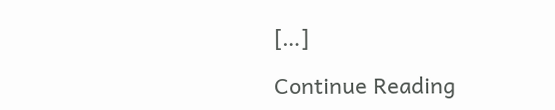[…]

Continue Reading